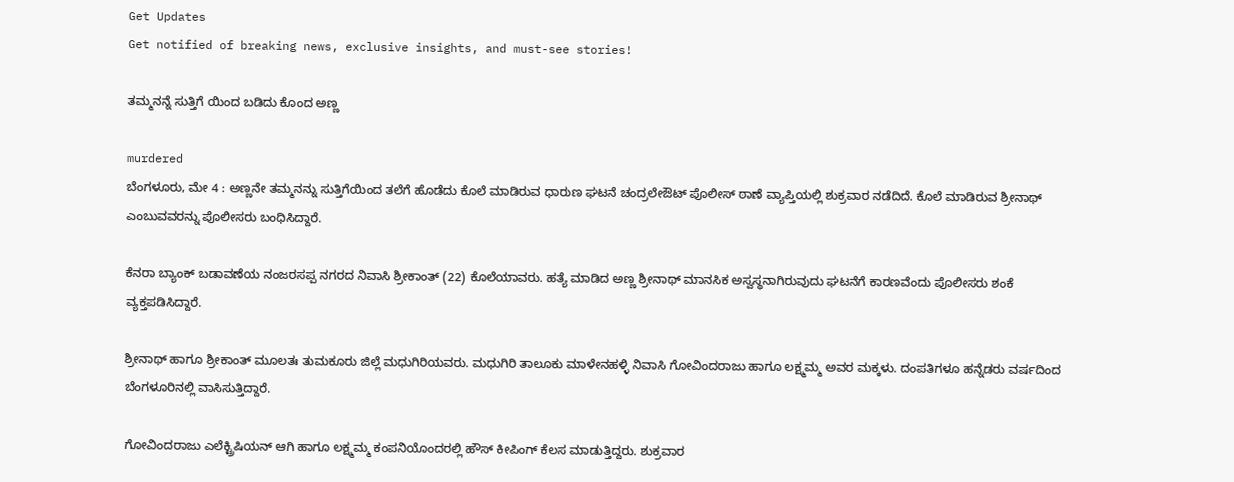Get Updates
Get notified of breaking news, exclusive insights, and must-see stories!

ತಮ್ಮನನ್ನೆ ಸುತ್ತಿಗೆ ಯಿಂದ ಬಡಿದು ಕೊಂದ ಅಣ್ಣ

murdered
ಬೆಂಗಳೂರು, ಮೇ 4 : ಅಣ್ಣನೇ ತಮ್ಮನನ್ನು ಸುತ್ತಿಗೆಯಿಂದ ತಲೆಗೆ ಹೊಡೆದು ಕೊಲೆ ಮಾಡಿರುವ ಧಾರುಣ ಘಟನೆ ಚಂದ್ರಲೇಔಟ್ ಪೊಲೀಸ್ ಠಾಣೆ ವ್ಯಾಪ್ತಿಯಲ್ಲಿ ಶುಕ್ರವಾರ ನಡೆದಿದೆ. ಕೊಲೆ ಮಾಡಿರುವ ಶ್ರೀನಾಥ್ ಎಂಬುವವರನ್ನು ಪೊಲೀಸರು ಬಂಧಿಸಿದ್ದಾರೆ.

ಕೆನರಾ ಬ್ಯಾಂಕ್ ಬಡಾವಣೆಯ ನಂಜರಸಪ್ಪ ನಗರದ ನಿವಾಸಿ ಶ್ರೀಕಾಂತ್ (22) ಕೊಲೆಯಾವರು. ಹತ್ಯೆ ಮಾಡಿದ ಅಣ್ಣ ಶ್ರೀನಾಥ್‌ ಮಾನಸಿಕ ಅಸ್ವಸ್ಥನಾಗಿರುವುದು ಘಟನೆಗೆ ಕಾರಣವೆಂದು ಪೊಲೀಸರು ಶಂಕೆ ವ್ಯಕ್ತಪಡಿಸಿದ್ದಾರೆ.

ಶ್ರೀನಾಥ್ ಹಾಗೂ ಶ್ರೀಕಾಂತ್ ಮೂಲತಃ ತುಮಕೂರು ಜಿಲ್ಲೆ ಮಧುಗಿರಿಯವರು. ಮಧುಗಿರಿ ತಾಲೂಕು ಮಾಳೇನಹಳ್ಳಿ ನಿವಾಸಿ ಗೋವಿಂದರಾಜು ಹಾಗೂ ಲಕ್ಷ್ಮಮ್ಮ ಅವರ ಮಕ್ಕಳು. ದಂಪತಿಗಳೂ ಹನ್ನೆಡರು ವರ್ಷದಿಂದ ಬೆಂಗಳೂರಿನಲ್ಲಿ ವಾಸಿಸುತ್ತಿದ್ದಾರೆ.

ಗೋವಿಂದರಾಜು ಎಲೆಕ್ಟ್ರಿಷಿಯನ್ ಆಗಿ ಹಾಗೂ ಲಕ್ಷ್ಮಮ್ಮ ಕಂಪನಿಯೊಂದರಲ್ಲಿ ಹೌಸ್ ಕೀಪಿಂಗ್ ಕೆಲಸ ಮಾಡುತ್ತಿದ್ದರು. ಶುಕ್ರವಾರ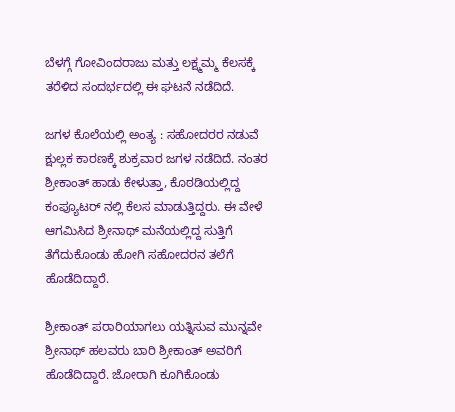ಬೆಳಗ್ಗೆ ಗೋವಿಂದರಾಜು ಮತ್ತು ಲಕ್ಷ್ಮಮ್ಮ ಕೆಲಸಕ್ಕೆ ತರೆಳಿದ ಸಂದರ್ಭದಲ್ಲಿ ಈ ಘಟನೆ ನಡೆದಿದೆ.

ಜಗಳ ಕೊಲೆಯಲ್ಲಿ ಅಂತ್ಯ : ಸಹೋದರರ ನಡುವೆ ಕ್ಷುಲ್ಲಕ ಕಾರಣಕ್ಕೆ ಶುಕ್ರವಾರ ಜಗಳ ನಡೆದಿದೆ. ನಂತರ ಶ್ರೀಕಾಂತ್ ಹಾಡು ಕೇಳುತ್ತಾ, ಕೊಠಡಿಯಲ್ಲಿದ್ದ ಕಂಪ್ಯೂಟರ್ ನಲ್ಲಿ ಕೆಲಸ ಮಾಡುತ್ತಿದ್ದರು. ಈ ವೇಳೆ ಆಗಮಿಸಿದ ಶ್ರೀನಾಥ್ ಮನೆಯಲ್ಲಿದ್ದ ಸುತ್ತಿಗೆ ತೆಗೆದುಕೊಂಡು ಹೋಗಿ ಸಹೋದರನ ತಲೆಗೆ ಹೊಡೆದಿದ್ದಾರೆ.

ಶ್ರೀಕಾಂತ್ ಪರಾರಿಯಾಗಲು ಯತ್ನಿಸುವ ಮುನ್ನವೇ ಶ್ರೀನಾಥ್ ಹಲವರು ಬಾರಿ ಶ್ರೀಕಾಂತ್ ಅವರಿಗೆ ಹೊಡೆದಿದ್ದಾರೆ. ಜೋರಾಗಿ ಕೂಗಿಕೊಂಡು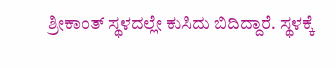ಶ್ರೀಕಾಂತ್ ಸ್ಥಳದಲ್ಲೇ ಕುಸಿದು ಬಿದಿದ್ದಾರೆ. ಸ್ಥಳಕ್ಕೆ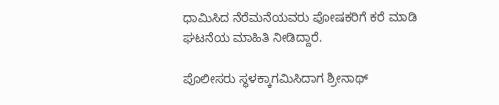ಧಾಮಿಸಿದ ನೆರೆಮನೆಯವರು ಪೋಷಕರಿಗೆ ಕರೆ ಮಾಡಿ ಘಟನೆಯ ಮಾಹಿತಿ ನೀಡಿದ್ದಾರೆ.

ಪೊಲೀಸರು ಸ್ಥಳಕ್ಕಾಗಮಿಸಿದಾಗ ಶ್ರೀನಾಥ್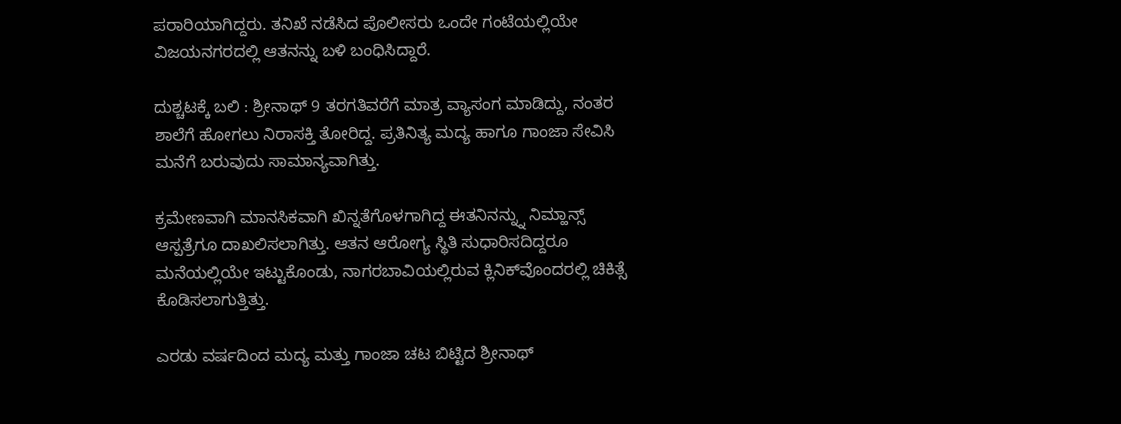ಪರಾರಿಯಾಗಿದ್ದರು. ತನಿಖೆ ನಡೆಸಿದ ಪೊಲೀಸರು ಒಂದೇ ಗಂಟೆಯಲ್ಲಿಯೇ ವಿಜಯನಗರದಲ್ಲಿ ಆತನನ್ನು ಬಳಿ ಬಂಧಿಸಿದ್ದಾರೆ.

ದುಶ್ಚಟಕ್ಕೆ ಬಲಿ : ಶ್ರೀನಾಥ್ 9 ತರಗತಿವರೆಗೆ ಮಾತ್ರ ವ್ಯಾಸಂಗ ಮಾಡಿದ್ದು, ನಂತರ ಶಾಲೆಗೆ ಹೋಗಲು ನಿರಾಸಕ್ತಿ ತೋರಿದ್ದ. ಪ್ರತಿನಿತ್ಯ ಮದ್ಯ ಹಾಗೂ ಗಾಂಜಾ ಸೇವಿಸಿ ಮನೆಗೆ ಬರುವುದು ಸಾಮಾನ್ಯವಾಗಿತ್ತು.

ಕ್ರಮೇಣವಾಗಿ ಮಾನಸಿಕವಾಗಿ ಖಿನ್ನತೆಗೊಳಗಾಗಿದ್ದ ಈತನಿನನ್ನ್ನು ನಿಮ್ಹಾನ್ಸ್‌ ಆಸ್ಪತ್ರೆಗೂ ದಾಖಲಿಸಲಾಗಿತ್ತು. ಆತನ ಆರೋಗ್ಯ ಸ್ಥಿತಿ ಸುಧಾರಿಸದಿದ್ದರೂ ಮನೆಯಲ್ಲಿಯೇ ಇಟ್ಟುಕೊಂಡು, ನಾಗರಬಾವಿಯಲ್ಲಿರುವ ಕ್ಲಿನಿಕ್‌ವೊಂದರಲ್ಲಿ ಚಿಕಿತ್ಸೆ ಕೊಡಿಸಲಾಗುತ್ತಿತ್ತು.

ಎರಡು ವರ್ಷದಿಂದ ಮದ್ಯ ಮತ್ತು ಗಾಂಜಾ ಚಟ ಬಿಟ್ಟಿದ ಶ್ರೀನಾಥ್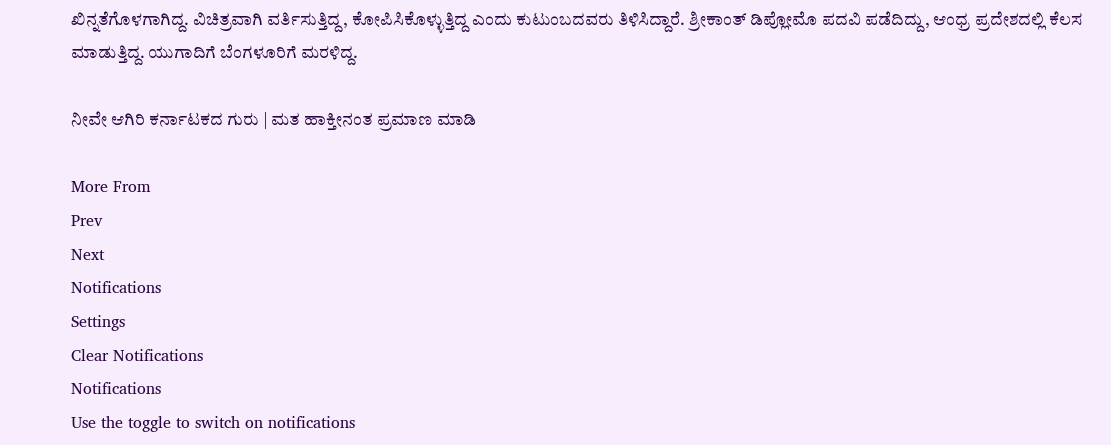ಖಿನ್ನತೆಗೊಳಗಾಗಿದ್ದ. ವಿಚಿತ್ರವಾಗಿ ವರ್ತಿಸುತ್ತಿದ್ದ, ಕೋಪಿಸಿಕೊಳ್ಳುತ್ತಿದ್ದ ಎಂದು ಕುಟುಂಬದವರು ತಿಳಿಸಿದ್ದಾರೆ. ಶ್ರೀಕಾಂತ್ ಡಿಪ್ಲೋಮೊ ಪದವಿ ಪಡೆದಿದ್ದು, ಆಂಧ್ರ ಪ್ರದೇಶದಲ್ಲಿ ಕೆಲಸ ಮಾಡುತ್ತಿದ್ದ. ಯುಗಾದಿಗೆ ಬೆಂಗಳೂರಿಗೆ ಮರಳಿದ್ದ.

ನೀವೇ ಆಗಿರಿ ಕರ್ನಾಟಕದ ಗುರು | ಮತ ಹಾಕ್ತೀನಂತ ಪ್ರಮಾಣ ಮಾಡಿ

More From
Prev
Next
Notifications
Settings
Clear Notifications
Notifications
Use the toggle to switch on notifications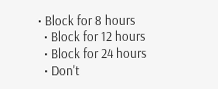• Block for 8 hours
  • Block for 12 hours
  • Block for 24 hours
  • Don't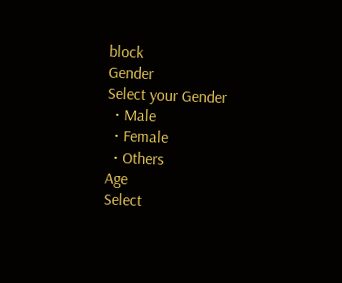block
Gender
Select your Gender
  • Male
  • Female
  • Others
Age
Select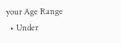your Age Range
  • Under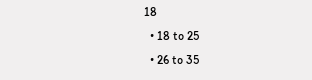18
  • 18 to 25
  • 26 to 35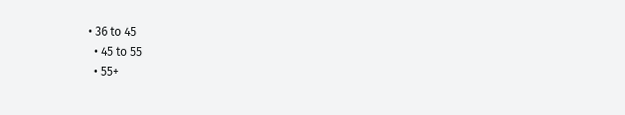• 36 to 45
  • 45 to 55
  • 55+